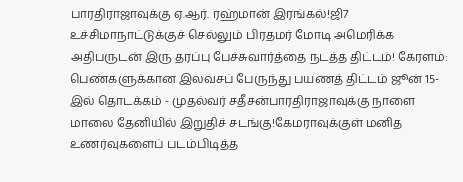பாரதிராஜாவுக்கு ஏ.ஆர். ரஹ்மான் இரங்கல்!ஜி7 உச்சிமாநாட்டுக்குச் செல்லும் பிரதமர் மோடி அமெரிக்க அதிபருடன் இரு தரப்பு பேச்சுவார்த்தை நடத்த திட்டம்! கேரளம்: பெண்களுக்கான இலவசப் பேருந்து பயணத் திட்டம் ஜூன் 15-இல் தொடக்கம் - முதல்வர் சதீசன்பாரதிராஜாவுக்கு நாளை மாலை தேனியில் இறுதிச் சடங்கு!கேமராவுக்குள் மனித உணர்வுகளைப் படம்பிடித்த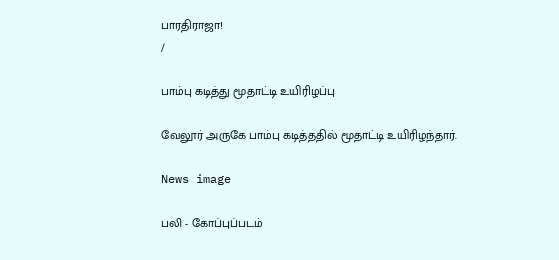பாரதிராஜா!
/

பாம்பு கடித்து மூதாட்டி உயிரிழப்பு

வேலூர் அருகே பாம்பு கடித்ததில் மூதாட்டி உயிரிழந்தார்.

News image

பலி - கோப்புப்படம்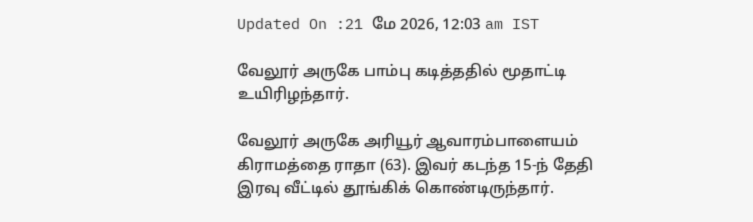Updated On :21 மே 2026, 12:03 am IST

வேலூர் அருகே பாம்பு கடித்ததில் மூதாட்டி உயிரிழந்தார்.

வேலூர் அருகே அரியூர் ஆவாரம்பாளையம் கிராமத்தை ராதா (63). இவர் கடந்த 15-ந் தேதி இரவு வீட்டில் தூங்கிக் கொண்டிருந்தார்.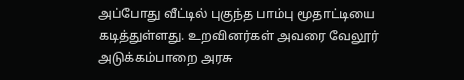அப்போது வீட்டில் புகுந்த பாம்பு மூதாட்டியை கடித்துள்ளது. உறவினர்கள் அவரை வேலூர் அடுக்கம்பாறை அரசு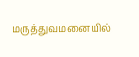மருத்துவமனையில்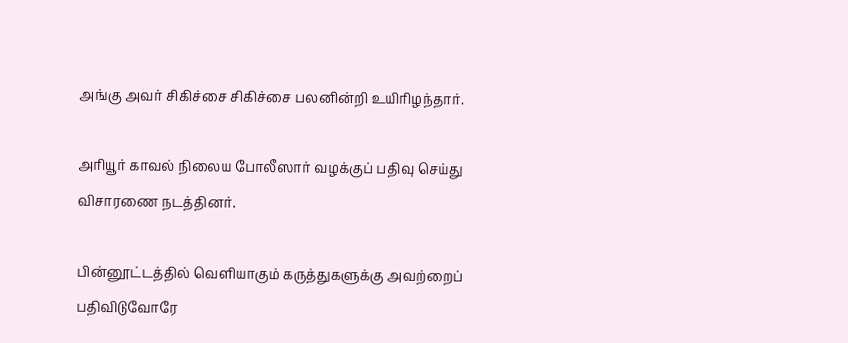அங்கு அவர் சிகிச்சை சிகிச்சை பலனின்றி உயிரிழந்தார்.

அரியூர் காவல் நிலைய போலீஸார் வழக்குப் பதிவு செய்து விசாரணை நடத்தினர்.

பின்னூட்டத்தில் வெளியாகும் கருத்துகளுக்கு அவற்றைப் பதிவிடுவோரே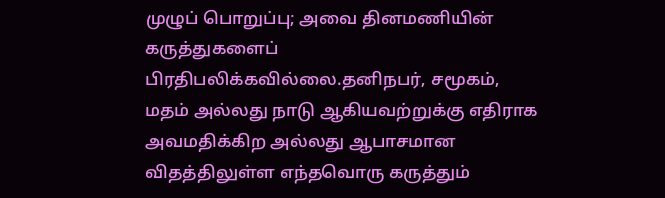முழுப் பொறுப்பு; அவை தினமணியின் கருத்துகளைப் பிரதிபலிக்கவில்லை.தனிநபர், சமூகம், மதம் அல்லது நாடு ஆகியவற்றுக்கு எதிராக அவமதிக்கிற அல்லது ஆபாசமான விதத்திலுள்ள எந்தவொரு கருத்தும்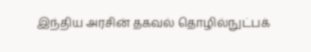இந்திய அரசின் தகவல் தொழில்நுட்பக்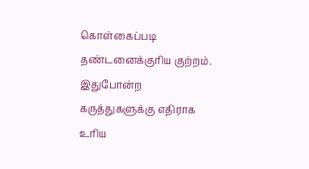கொள்கைப்படி தண்டனைக்குரிய குற்றம். இதுபோன்ற கருத்துகளுக்கு எதிராக உரிய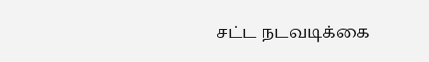சட்ட நடவடிக்கை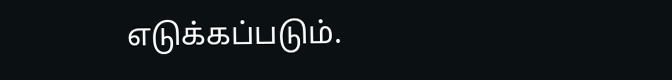எடுக்கப்படும்.